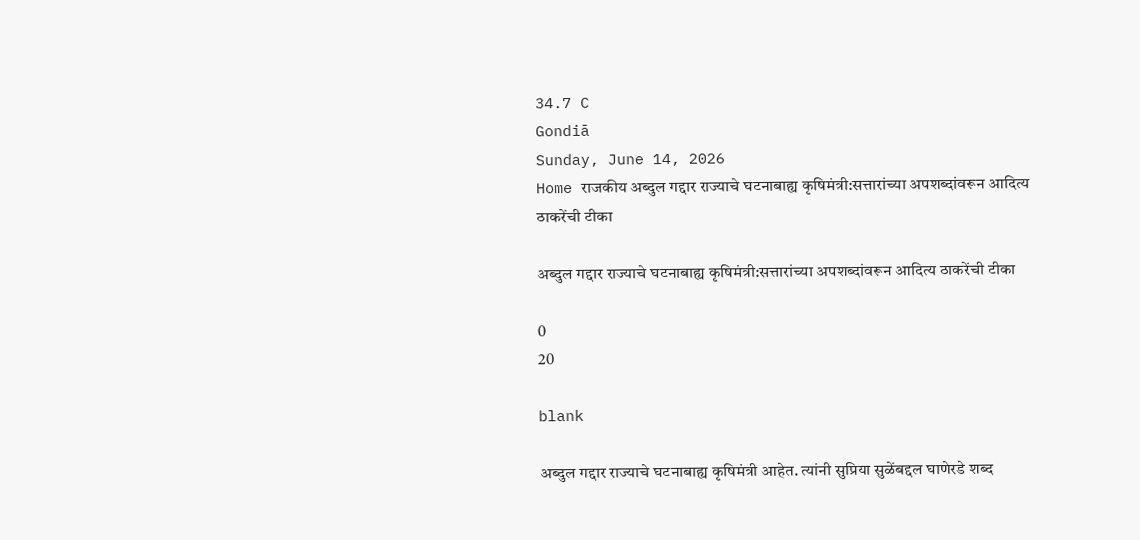34.7 C
Gondiā
Sunday, June 14, 2026
Home राजकीय अब्दुल गद्दार राज्याचे घटनाबाह्य कृषिमंत्री:सत्तारांच्या अपशब्दांवरून आदित्य ठाकरेंची टीका

अब्दुल गद्दार राज्याचे घटनाबाह्य कृषिमंत्री:सत्तारांच्या अपशब्दांवरून आदित्य ठाकरेंची टीका

0
20

blank

अब्दुल गद्दार राज्याचे घटनाबाह्य कृषिमंत्री आहेत. त्यांनी सुप्रिया सुळेंबद्दल घाणेरडे शब्द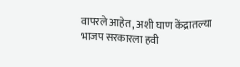वापरले आहेत, अशी घाण केंद्रातल्या भाजप सरकारला हवी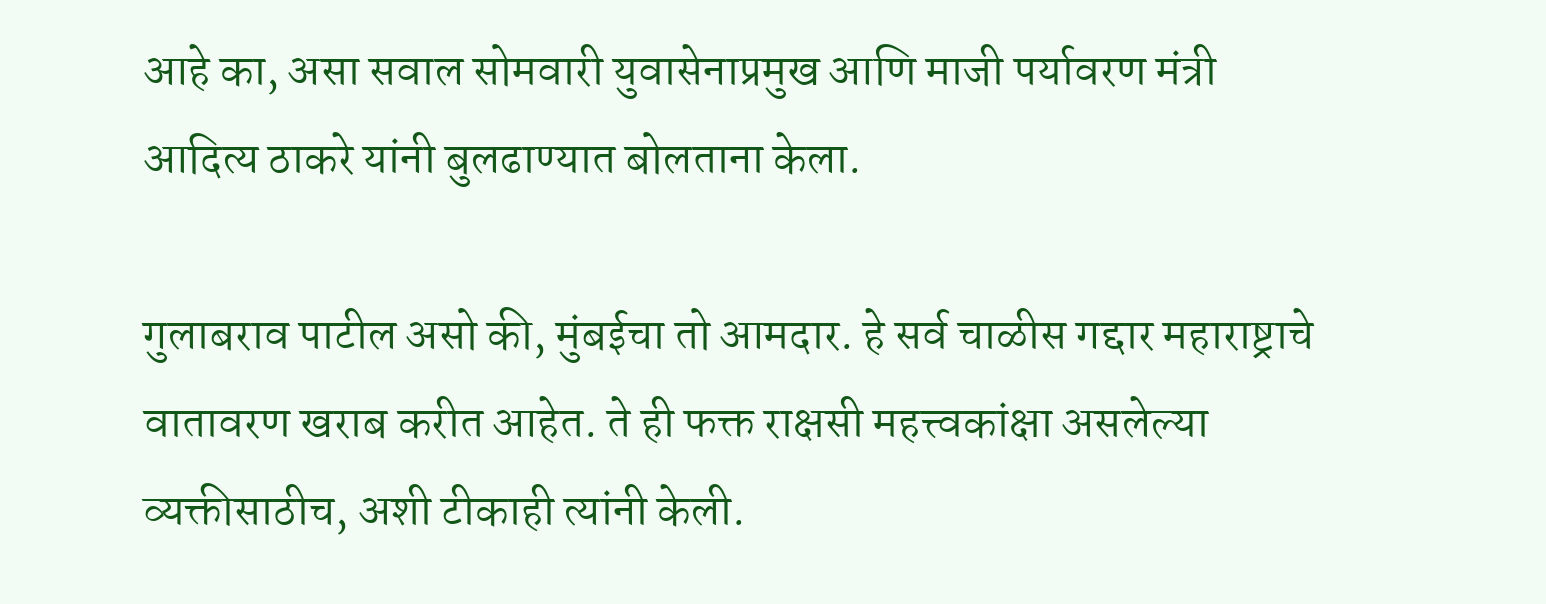आहे का, असा सवाल सोमवारी युवासेनाप्रमुख आणि माजी पर्यावरण मंत्री आदित्य ठाकरे यांनी बुलढाण्यात बोलताना केला.

गुलाबराव पाटील असो की, मुंबईचा तो आमदार. हे सर्व चाळीस गद्दार महाराष्ट्राचे वातावरण खराब करीत आहेत. ते ही फक्त राक्षसी महत्त्वकांक्षा असलेल्या व्यक्तीसाठीच, अशी टीकाही त्यांनी केली.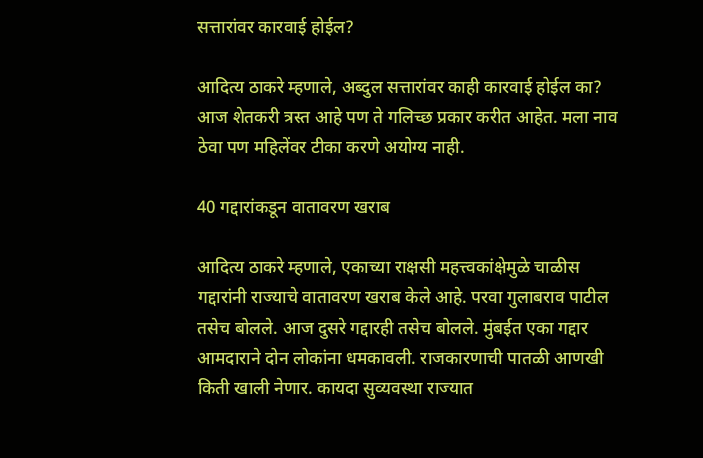सत्तारांवर कारवाई होईल?

आदित्य ठाकरे म्हणाले, अब्दुल सत्तारांवर काही कारवाई होईल का? आज शेतकरी त्रस्त आहे पण ते गलिच्छ प्रकार करीत आहेत. मला नाव ठेवा पण महिलेंवर टीका करणे अयोग्य नाही.

40 गद्दारांकडून वातावरण खराब

आदित्य ठाकरे म्हणाले, एकाच्या राक्षसी महत्त्वकांक्षेमुळे चाळीस गद्दारांनी राज्याचे वातावरण खराब केले आहे. परवा गुलाबराव पाटील तसेच बोलले. आज दुसरे गद्दारही तसेच बोलले. मुंबईत एका गद्दार आमदाराने दोन लोकांना धमकावली. राजकारणाची पातळी आणखी किती खाली नेणार. कायदा सुव्यवस्था राज्यात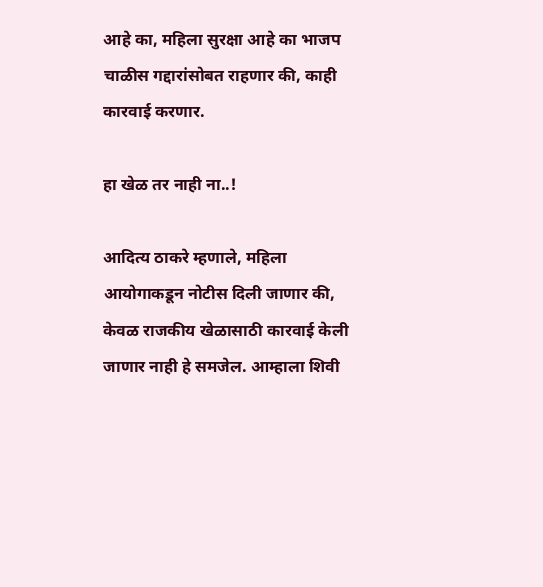आहे का, महिला सुरक्षा आहे का भाजप चाळीस गद्दारांसोबत राहणार की, काही कारवाई करणार.

हा खेळ तर नाही ना..!

आदित्य ठाकरे म्हणाले, महिला आयोगाकडून नोटीस दिली जाणार की, केवळ राजकीय खेळासाठी कारवाई केली जाणार नाही हे समजेल. आम्हाला शिवी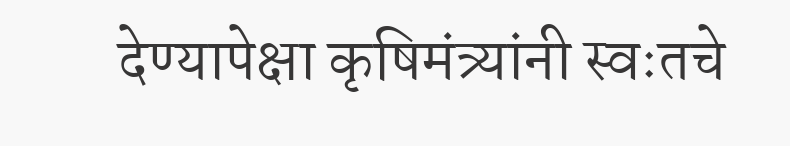देण्यापेक्षा कृषिमंत्र्यांनी स्वःतचे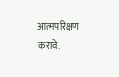आत्मपरिक्षण करावे.